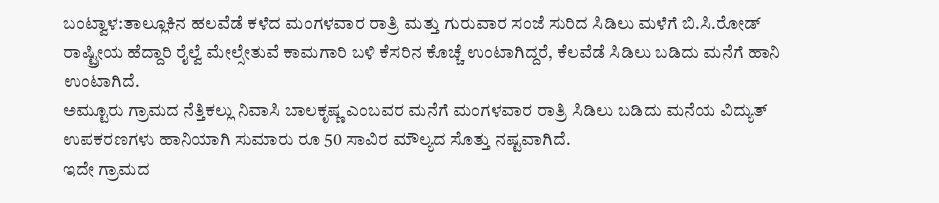ಬಂಟ್ವಾಳ:ತಾಲ್ಲೂಕಿನ ಹಲವೆಡೆ ಕಳೆದ ಮಂಗಳವಾರ ರಾತ್ರಿ ಮತ್ತು ಗುರುವಾರ ಸಂಜೆ ಸುರಿದ ಸಿಡಿಲು ಮಳೆಗೆ ಬಿ.ಸಿ.ರೋಡ್ ರಾಷ್ಟ್ರೀಯ ಹೆದ್ದಾರಿ ರೈಲ್ವೆ ಮೇಲ್ಸೇತುವೆ ಕಾಮಗಾರಿ ಬಳಿ ಕೆಸರಿನ ಕೊಚ್ಚೆ ಉಂಟಾಗಿದ್ದರೆ, ಕೆಲವೆಡೆ ಸಿಡಿಲು ಬಡಿದು ಮನೆಗೆ ಹಾನಿ ಉಂಟಾಗಿದೆ.
ಅಮ್ಟೂರು ಗ್ರಾಮದ ನೆತ್ತಿಕಲ್ಲು ನಿವಾಸಿ ಬಾಲಕೃಷ್ಣ ಎಂಬವರ ಮನೆಗೆ ಮಂಗಳವಾರ ರಾತ್ರಿ ಸಿಡಿಲು ಬಡಿದು ಮನೆಯ ವಿದ್ಯುತ್ ಉಪಕರಣಗಳು ಹಾನಿಯಾಗಿ ಸುಮಾರು ರೂ 50 ಸಾವಿರ ಮೌಲ್ಯದ ಸೊತ್ತು ನಷ್ಟವಾಗಿದೆ.
ಇದೇ ಗ್ರಾಮದ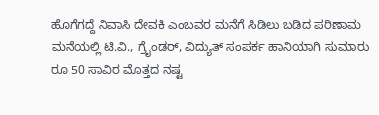ಹೊಗೆಗದ್ದೆ ನಿವಾಸಿ ದೇವಕಿ ಎಂಬವರ ಮನೆಗೆ ಸಿಡಿಲು ಬಡಿದ ಪರಿಣಾಮ ಮನೆಯಲ್ಲಿ ಟಿ.ವಿ., ಗ್ರೈಂಡರ್, ವಿದ್ಯುತ್ ಸಂಪರ್ಕ ಹಾನಿಯಾಗಿ ಸುಮಾರು ರೂ 50 ಸಾವಿರ ಮೊತ್ತದ ನಷ್ಟ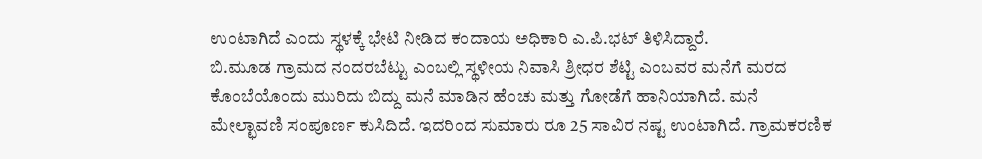ಉಂಟಾಗಿದೆ ಎಂದು ಸ್ಥಳಕ್ಕೆ ಭೇಟಿ ನೀಡಿದ ಕಂದಾಯ ಅಧಿಕಾರಿ ಎ.ಪಿ.ಭಟ್ ತಿಳಿಸಿದ್ದಾರೆ.
ಬಿ.ಮೂಡ ಗ್ರಾಮದ ನಂದರಬೆಟ್ಟು ಎಂಬಲ್ಲಿ ಸ್ಥಳೀಯ ನಿವಾಸಿ ಶ್ರೀಧರ ಶೆಟ್ಟಿ ಎಂಬವರ ಮನೆಗೆ ಮರದ ಕೊಂಬೆಯೊಂದು ಮುರಿದು ಬಿದ್ದು ಮನೆ ಮಾಡಿನ ಹೆಂಚು ಮತ್ತು ಗೋಡೆಗೆ ಹಾನಿಯಾಗಿದೆ. ಮನೆ ಮೇಲ್ಛಾವಣಿ ಸಂಪೂರ್ಣ ಕುಸಿದಿದೆ. ಇದರಿಂದ ಸುಮಾರು ರೂ 25 ಸಾವಿರ ನಷ್ಟ ಉಂಟಾಗಿದೆ. ಗ್ರಾಮಕರಣಿಕ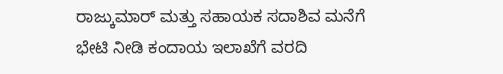ರಾಜ್ಕುಮಾರ್ ಮತ್ತು ಸಹಾಯಕ ಸದಾಶಿವ ಮನೆಗೆ ಭೇಟಿ ನೀಡಿ ಕಂದಾಯ ಇಲಾಖೆಗೆ ವರದಿ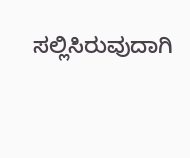ಸಲ್ಲಿಸಿರುವುದಾಗಿ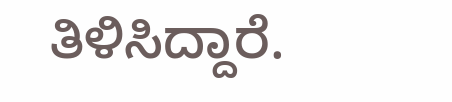ತಿಳಿಸಿದ್ದಾರೆ.